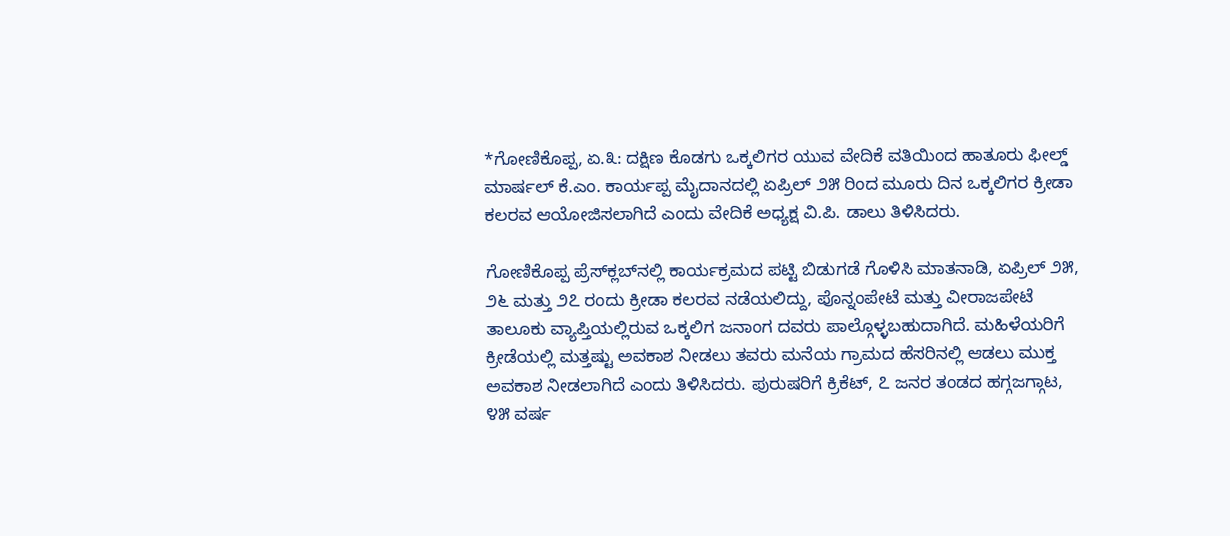*ಗೋಣಿಕೊಪ್ಪ, ಏ.೩: ದಕ್ಷಿಣ ಕೊಡಗು ಒಕ್ಕಲಿಗರ ಯುವ ವೇದಿಕೆ ವತಿಯಿಂದ ಹಾತೂರು ಫೀಲ್ಡ್ ಮಾರ್ಷಲ್ ಕೆ.ಎಂ. ಕಾರ್ಯಪ್ಪ ಮೈದಾನದಲ್ಲಿ ಏಪ್ರಿಲ್ ೨೫ ರಿಂದ ಮೂರು ದಿನ ಒಕ್ಕಲಿಗರ ಕ್ರೀಡಾ ಕಲರವ ಆಯೋಜಿಸಲಾಗಿದೆ ಎಂದು ವೇದಿಕೆ ಅಧ್ಯಕ್ಷ ವಿ.ಪಿ. ಡಾಲು ತಿಳಿಸಿದರು.

ಗೋಣಿಕೊಪ್ಪ ಪ್ರೆಸ್‌ಕ್ಲಬ್‌ನಲ್ಲಿ ಕಾರ್ಯಕ್ರಮದ ಪಟ್ಟಿ ಬಿಡುಗಡೆ ಗೊಳಿಸಿ ಮಾತನಾಡಿ, ಏಪ್ರಿಲ್ ೨೫, ೨೬ ಮತ್ತು ೨೭ ರಂದು ಕ್ರೀಡಾ ಕಲರವ ನಡೆಯಲಿದ್ದು, ಪೊನ್ನಂಪೇಟೆ ಮತ್ತು ವೀರಾಜಪೇಟೆ ತಾಲೂಕು ವ್ಯಾಪ್ತಿಯಲ್ಲಿರುವ ಒಕ್ಕಲಿಗ ಜನಾಂಗ ದವರು ಪಾಲ್ಗೊಳ್ಳಬಹುದಾಗಿದೆ. ಮಹಿಳೆಯರಿಗೆ ಕ್ರೀಡೆಯಲ್ಲಿ ಮತ್ತಷ್ಟು ಅವಕಾಶ ನೀಡಲು ತವರು ಮನೆಯ ಗ್ರಾಮದ ಹೆಸರಿನಲ್ಲಿ ಆಡಲು ಮುಕ್ತ ಅವಕಾಶ ನೀಡಲಾಗಿದೆ ಎಂದು ತಿಳಿಸಿದರು. ಪುರುಷರಿಗೆ ಕ್ರಿಕೆಟ್, ೭ ಜನರ ತಂಡದ ಹಗ್ಗಜಗ್ಗಾಟ, ೪೫ ವರ್ಷ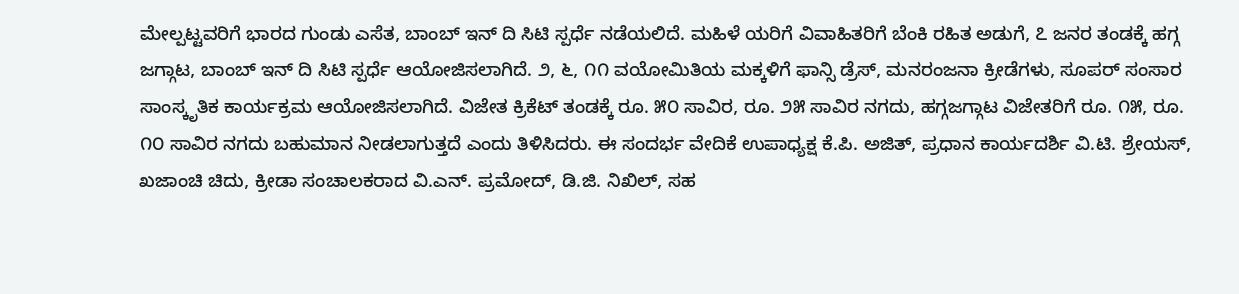ಮೇಲ್ಪಟ್ಟವರಿಗೆ ಭಾರದ ಗುಂಡು ಎಸೆತ, ಬಾಂಬ್ ಇನ್ ದಿ ಸಿಟಿ ಸ್ಪರ್ಧೆ ನಡೆಯಲಿದೆ. ಮಹಿಳೆ ಯರಿಗೆ ವಿವಾಹಿತರಿಗೆ ಬೆಂಕಿ ರಹಿತ ಅಡುಗೆ, ೭ ಜನರ ತಂಡಕ್ಕೆ ಹಗ್ಗ ಜಗ್ಗಾಟ, ಬಾಂಬ್ ಇನ್ ದಿ ಸಿಟಿ ಸ್ಪರ್ಧೆ ಆಯೋಜಿಸಲಾಗಿದೆ. ೨, ೬, ೧೧ ವಯೋಮಿತಿಯ ಮಕ್ಕಳಿಗೆ ಫಾನ್ಸಿ ಡ್ರೆಸ್, ಮನರಂಜನಾ ಕ್ರೀಡೆಗಳು, ಸೂಪರ್ ಸಂಸಾರ ಸಾಂಸ್ಕೃತಿಕ ಕಾರ್ಯಕ್ರಮ ಆಯೋಜಿಸಲಾಗಿದೆ. ವಿಜೇತ ಕ್ರಿಕೆಟ್ ತಂಡಕ್ಕೆ ರೂ. ೫೦ ಸಾವಿರ, ರೂ. ೨೫ ಸಾವಿರ ನಗದು, ಹಗ್ಗಜಗ್ಗಾಟ ವಿಜೇತರಿಗೆ ರೂ. ೧೫, ರೂ. ೧೦ ಸಾವಿರ ನಗದು ಬಹುಮಾನ ನೀಡಲಾಗುತ್ತದೆ ಎಂದು ತಿಳಿಸಿದರು. ಈ ಸಂದರ್ಭ ವೇದಿಕೆ ಉಪಾಧ್ಯಕ್ಷ ಕೆ.ಪಿ. ಅಜಿತ್, ಪ್ರಧಾನ ಕಾರ್ಯದರ್ಶಿ ವಿ.ಟಿ. ಶ್ರೇಯಸ್, ಖಜಾಂಚಿ ಚಿದು, ಕ್ರೀಡಾ ಸಂಚಾಲಕರಾದ ವಿ.ಎನ್. ಪ್ರಮೋದ್, ಡಿ.ಜಿ. ನಿಖಿಲ್, ಸಹ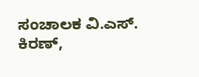ಸಂಚಾಲಕ ವಿ.ಎಸ್. ಕಿರಣ್,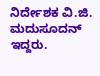ನಿರ್ದೇಶಕ ವಿ.ಜಿ. ಮದುಸೂದನ್ ಇದ್ದರು.